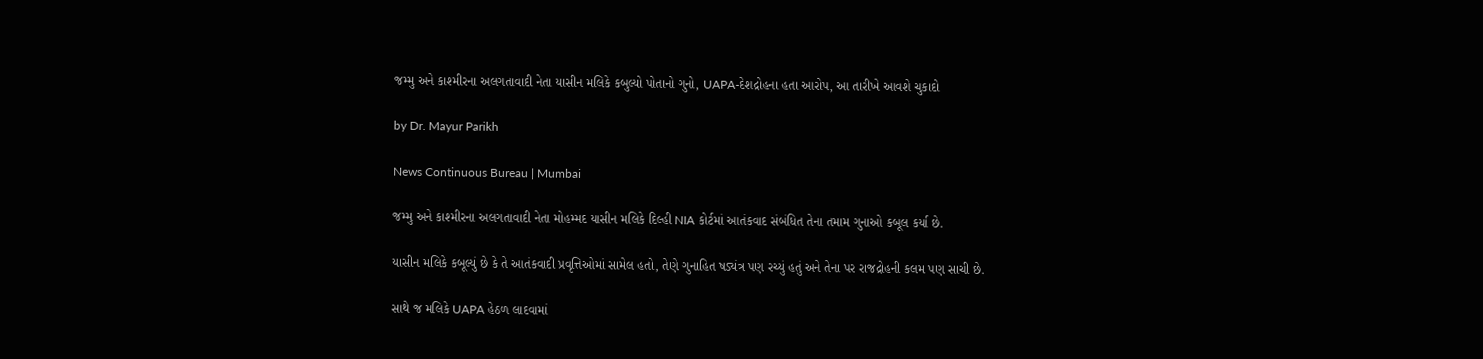જમ્મુ અને કાશ્મીરના અલગતાવાદી નેતા યાસીન મલિકે કબુલ્યો પોતાનો ગુનો, UAPA-દેશદ્રોહના હતા આરોપ, આ તારીખે આવશે ચુકાદો

by Dr. Mayur Parikh

News Continuous Bureau | Mumbai

જમ્મુ અને કાશ્મીરના અલગતાવાદી નેતા મોહમ્મદ યાસીન મલિકે દિલ્હી NIA કોર્ટમાં આતંકવાદ સંબંધિત તેના તમામ ગુનાઓ કબૂલ કર્યા છે.

યાસીન મલિકે કબૂલ્યું છે કે તે આતંકવાદી પ્રવૃત્તિઓમાં સામેલ હતો, તેણે ગુનાહિત ષડ્યંત્ર પણ રચ્યું હતું અને તેના પર રાજદ્રોહની કલમ પણ સાચી છે.

સાથે જ મલિકે UAPA હેઠળ લાદવામાં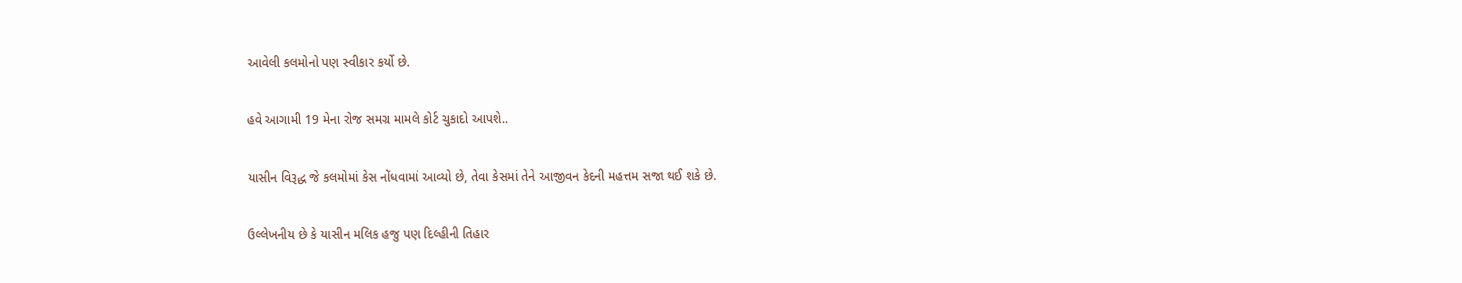આવેલી કલમોનો પણ સ્વીકાર કર્યો છે.

હવે આગામી 19 મેના રોજ સમગ્ર મામલે કોર્ટ ચુકાદો આપશે..

યાસીન વિરૂદ્ધ જે કલમોમાં કેસ નોંધવામાં આવ્યો છે, તેવા કેસમાં તેને આજીવન કેદની મહત્તમ સજા થઈ શકે છે.

ઉલ્લેખનીય છે કે યાસીન મલિક હજુ પણ દિલ્હીની તિહાર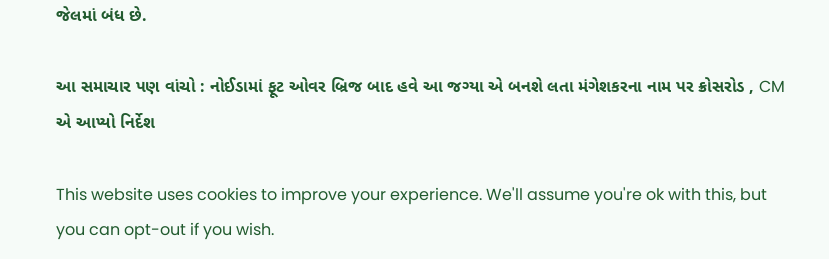જેલમાં બંધ છે.

આ સમાચાર પણ વાંચો : નોઈડામાં ફૂટ ઓવર બ્રિજ બાદ હવે આ જગ્યા એ બનશે લતા મંગેશકરના નામ પર ક્રોસરોડ , CM એ આપ્યો નિર્દેશ

This website uses cookies to improve your experience. We'll assume you're ok with this, but you can opt-out if you wish.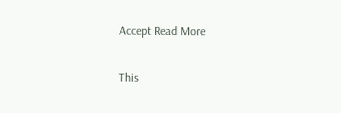Accept Read More

This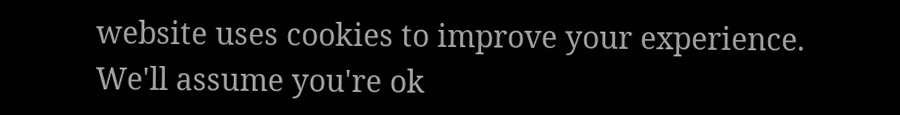website uses cookies to improve your experience. We'll assume you're ok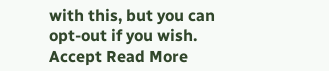with this, but you can opt-out if you wish. Accept Read More